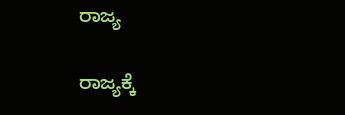ರಾಜ್ಯ

ರಾಜ್ಯಕ್ಕೆ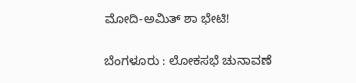ಮೋದಿ-ಅಮಿತ್‌ ಶಾ ಭೇಟಿ!

ಬೆಂಗಳೂರು : ಲೋಕಸಭೆ ಚುನಾವಣೆ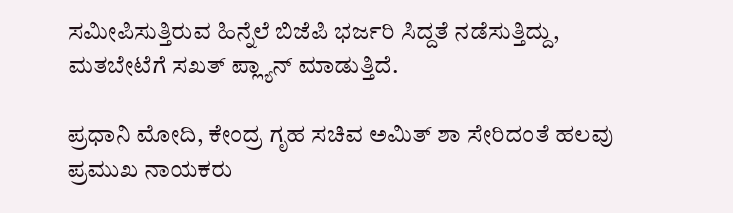ಸಮೀಪಿಸುತ್ತಿರುವ ಹಿನ್ನೆಲೆ ಬಿಜೆಪಿ ಭರ್ಜರಿ ಸಿದ್ದತೆ ನಡೆಸುತ್ತಿದ್ದು, ಮತಬೇಟೆಗೆ ಸಖತ್ ಪ್ಲ್ಯಾನ್ ಮಾಡುತ್ತಿದೆ.

ಪ್ರಧಾನಿ ಮೋದಿ, ಕೇಂದ್ರ ಗೃಹ ಸಚಿವ ಅಮಿತ್ ಶಾ ಸೇರಿದಂತೆ ಹಲವು ಪ್ರಮುಖ ನಾಯಕರು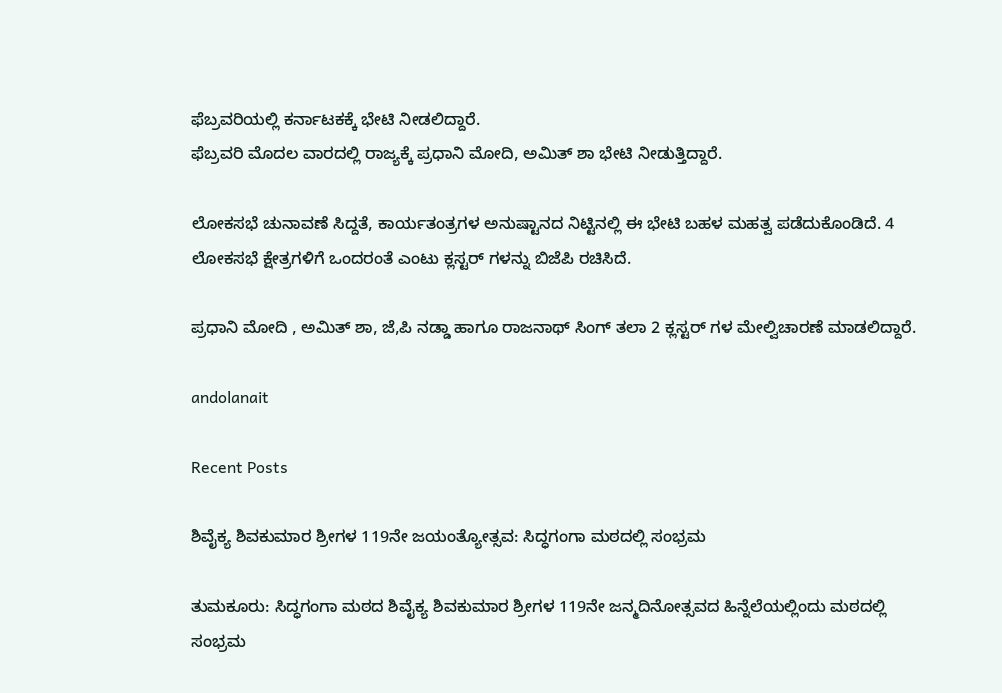ಫೆಬ್ರವರಿಯಲ್ಲಿ ಕರ್ನಾಟಕಕ್ಕೆ ಭೇಟಿ ನೀಡಲಿದ್ದಾರೆ.
ಫೆಬ್ರವರಿ ಮೊದಲ ವಾರದಲ್ಲಿ ರಾಜ್ಯಕ್ಕೆ ಪ್ರಧಾನಿ ಮೋದಿ, ಅಮಿತ್ ಶಾ ಭೇಟಿ ನೀಡುತ್ತಿದ್ದಾರೆ.

ಲೋಕಸಭೆ ಚುನಾವಣೆ ಸಿದ್ದತೆ, ಕಾರ್ಯತಂತ್ರಗಳ ಅನುಷ್ಟಾನದ ನಿಟ್ಟಿನಲ್ಲಿ ಈ ಭೇಟಿ ಬಹಳ ಮಹತ್ವ ಪಡೆದುಕೊಂಡಿದೆ. 4 ಲೋಕಸಭೆ ಕ್ಷೇತ್ರಗಳಿಗೆ ಒಂದರಂತೆ ಎಂಟು ಕ್ಲಸ್ಟರ್ ಗಳನ್ನು ಬಿಜೆಪಿ ರಚಿಸಿದೆ.

ಪ್ರಧಾನಿ ಮೋದಿ , ಅಮಿತ್ ಶಾ, ಜೆ,ಪಿ ನಡ್ಡಾ ಹಾಗೂ ರಾಜನಾಥ್ ಸಿಂಗ್ ತಲಾ 2 ಕ್ಲಸ್ಟರ್ ಗಳ ಮೇಲ್ವಿಚಾರಣೆ ಮಾಡಲಿದ್ದಾರೆ.

andolanait

Recent Posts

ಶಿವೈಕ್ಯ ಶಿವಕುಮಾರ ಶ್ರೀಗಳ 119ನೇ ಜಯಂತ್ಯೋತ್ಸವ: ಸಿದ್ಧಗಂಗಾ ಮಠದಲ್ಲಿ ಸಂಭ್ರಮ

ತುಮಕೂರು: ಸಿದ್ಧಗಂಗಾ ಮಠದ ಶಿವೈಕ್ಯ ಶಿವಕುಮಾರ ಶ್ರೀಗಳ 119ನೇ ಜನ್ಮದಿನೋತ್ಸವದ ಹಿನ್ನೆಲೆಯಲ್ಲಿಂದು ಮಠದಲ್ಲಿ ಸಂಭ್ರಮ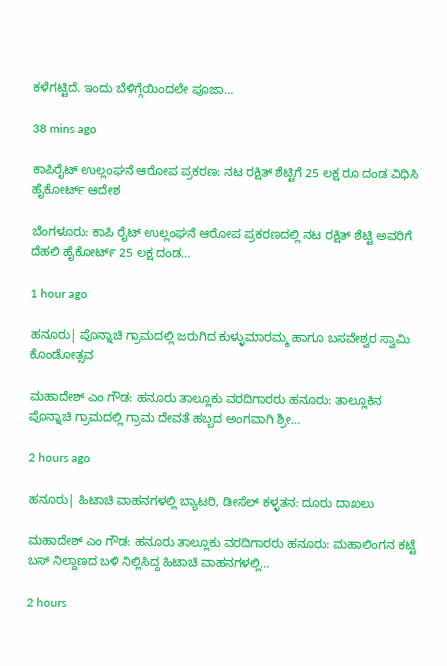ಕಳೆಗಟ್ಟಿದೆ. ಇಂದು ಬೆಳಿಗ್ಗೆಯಿಂದಲೇ ಪೂಜಾ…

38 mins ago

ಕಾಪಿರೈಟ್‌ ಉಲ್ಲಂಘನೆ ಆರೋಪ ಪ್ರಕರಣ: ನಟ ರಕ್ಷಿತ್‌ ಶೆಟ್ಟಿಗೆ 25 ಲಕ್ಷ ರೂ ದಂಡ ವಿಧಿಸಿ ಹೈಕೋರ್ಟ್‌ ಆದೇಶ

ಬೆಂಗಳೂರು: ಕಾಪಿ ರೈಟ್‌ ಉಲ್ಲಂಘನೆ ಆರೋಪ ಪ್ರಕರಣದಲ್ಲಿ ನಟ ರಕ್ಷಿತ್‌ ಶೆಟ್ಟಿ ಅವರಿಗೆ ದೆಹಲಿ ಹೈಕೋರ್ಟ್‌ 25 ಲಕ್ಷ ದಂಡ…

1 hour ago

ಹನೂರು| ಪೊನ್ನಾಚಿ ಗ್ರಾಮದಲ್ಲಿ ಜರುಗಿದ ಕುಳ್ಳುಮಾರಮ್ಮ ಹಾಗೂ ಬಸವೇಶ್ವರ ಸ್ವಾಮಿ ಕೊಂಡೋತ್ಸವ

ಮಹಾದೇಶ್‌ ಎಂ ಗೌಡ: ಹನೂರು ತಾಲ್ಲೂಕು ವರದಿಗಾರರು ಹನೂರು: ತಾಲ್ಲೂಕಿನ ಪೊನ್ನಾಚಿ ಗ್ರಾಮದಲ್ಲಿ ಗ್ರಾಮ ದೇವತೆ ಹಬ್ಬದ ಅಂಗವಾಗಿ ಶ್ರೀ…

2 hours ago

ಹನೂರು| ಹಿಟಾಚಿ ವಾಹನಗಳಲ್ಲಿ ಬ್ಯಾಟರಿ, ಡೀಸೆಲ್‌ ಕಳ್ಳತನ: ದೂರು ದಾಖಲು

ಮಹಾದೇಶ್‌ ಎಂ ಗೌಡ: ಹನೂರು ತಾಲ್ಲೂಕು ವರದಿಗಾರರು ಹನೂರು: ಮಹಾಲಿಂಗನ ಕಟ್ಟೆ ಬಸ್ ನಿಲ್ದಾಣದ ಬಳಿ ನಿಲ್ಲಿಸಿದ್ದ ಹಿಟಾಚಿ ವಾಹನಗಳಲ್ಲಿ…

2 hours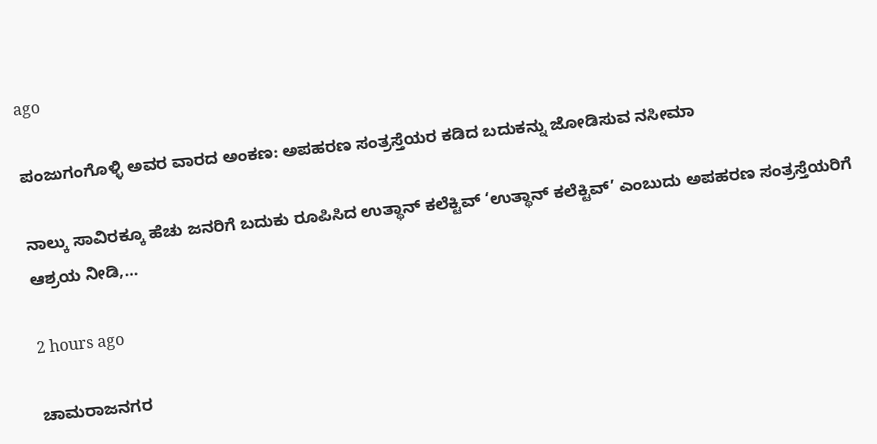ago

ಪಂಜುಗಂಗೊಳ್ಳಿ ಅವರ ವಾರದ ಅಂಕಣ: ಅಪಹರಣ ಸಂತ್ರಸ್ತೆಯರ ಕಡಿದ ಬದುಕನ್ನು ಜೋಡಿಸುವ ನಸೀಮಾ

ನಾಲ್ಕು ಸಾವಿರಕ್ಕೂ ಹೆಚು ಜನರಿಗೆ ಬದುಕು ರೂಪಿಸಿದ ಉತ್ಥಾನ್ ಕಲೆಕ್ಟಿವ್ ‘ಉತ್ಥಾನ್ ಕಲೆಕ್ಟಿವ್’ ಎಂಬುದು ಅಪಹರಣ ಸಂತ್ರಸ್ತೆಯರಿಗೆ ಆಶ್ರಯ ನೀಡಿ,…

2 hours ago

ಚಾಮರಾಜನಗರ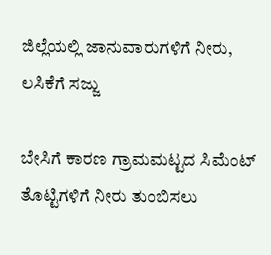ಜಿಲ್ಲೆಯಲ್ಲಿ ಜಾನುವಾರುಗಳಿಗೆ ನೀರು, ಲಸಿಕೆಗೆ ಸಜ್ಜು

ಬೇಸಿಗೆ ಕಾರಣ ಗ್ರಾಮಮಟ್ಟದ ಸಿಮೆಂಟ್ ತೊಟ್ಟಿಗಳಿಗೆ ನೀರು ತುಂಬಿಸಲು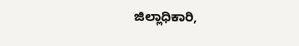ಜಿಲ್ಲಾಧಿಕಾರಿ,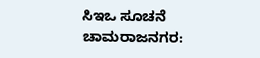ಸಿಇಒ ಸೂಚನೆ  ಚಾಮರಾಜನಗರ: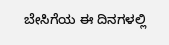ಬೇಸಿಗೆಯ ಈ ದಿನಗಳಲ್ಲಿ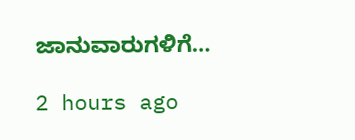ಜಾನುವಾರುಗಳಿಗೆ…

2 hours ago